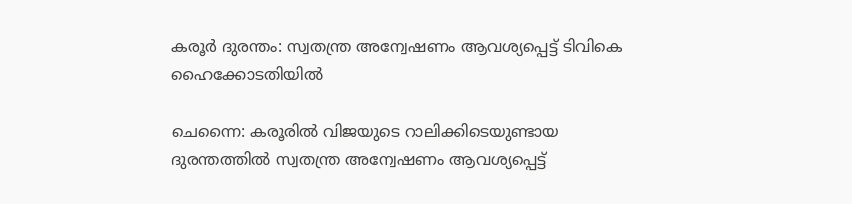കരൂർ ദുരന്തം: സ്വതന്ത്ര അന്വേഷണം ആവശ്യപ്പെട്ട് ടിവികെ ഹൈക്കോടതിയില്‍

ചെന്നൈ: കരൂരില്‍ വിജയുടെ റാലിക്കിടെയുണ്ടായ ദുരന്തത്തില്‍ സ്വതന്ത്ര അന്വേഷണം ആവശ്യപ്പെട്ട്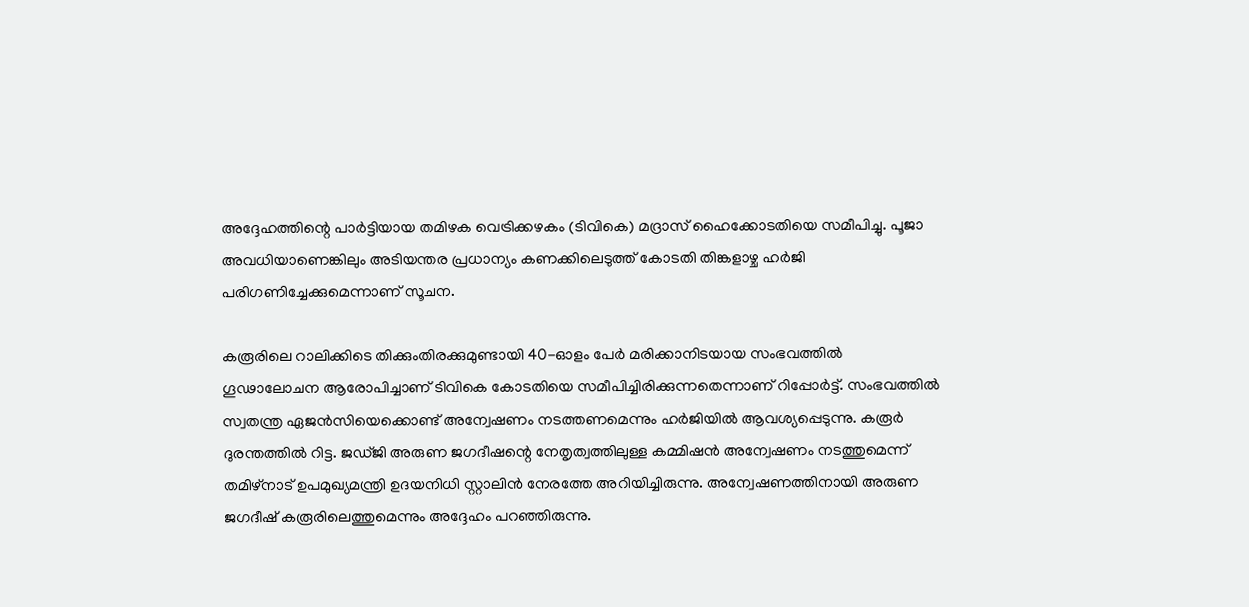അദ്ദേഹത്തിന്റെ പാര്‍ട്ടിയായ തമിഴക വെട്രിക്കഴകം (ടിവികെ) മദ്രാസ് ഹൈക്കോടതിയെ സമീപിച്ചു. പൂജാ അവധിയാണെങ്കിലും അടിയന്തര പ്രധാന്യം കണക്കിലെടുത്ത് കോടതി തിങ്കളാഴ്ച ഹര്‍ജി പരിഗണിച്ചേക്കുമെന്നാണ് സൂചന.

കരൂരിലെ റാലിക്കിടെ തിക്കുംതിരക്കുമുണ്ടായി 40-ഓളം പേര്‍ മരിക്കാനിടയായ സംഭവത്തില്‍ ഗൂഢാലോചന ആരോപിച്ചാണ് ടിവികെ കോടതിയെ സമീപിച്ചിരിക്കുന്നതെന്നാണ് റിപ്പോര്‍ട്ട്. സംഭവത്തില്‍ സ്വതന്ത്ര ഏജന്‍സിയെക്കൊണ്ട് അന്വേഷണം നടത്തണമെന്നും ഹര്‍ജിയില്‍ ആവശ്യപ്പെടുന്നു. കരൂര്‍ ദുരന്തത്തില്‍ റിട്ട. ജഡ്ജി അരുണ ജഗദീഷന്റെ നേതൃത്വത്തിലുള്ള കമ്മിഷന്‍ അന്വേഷണം നടത്തുമെന്ന് തമിഴ്‌നാട് ഉപമുഖ്യമന്ത്രി ഉദയനിധി സ്റ്റാലിന്‍ നേരത്തേ അറിയിച്ചിരുന്നു. അന്വേഷണത്തിനായി അരുണ ജഗദീഷ് കരൂരിലെത്തുമെന്നും അദ്ദേഹം പറഞ്ഞിരുന്നു.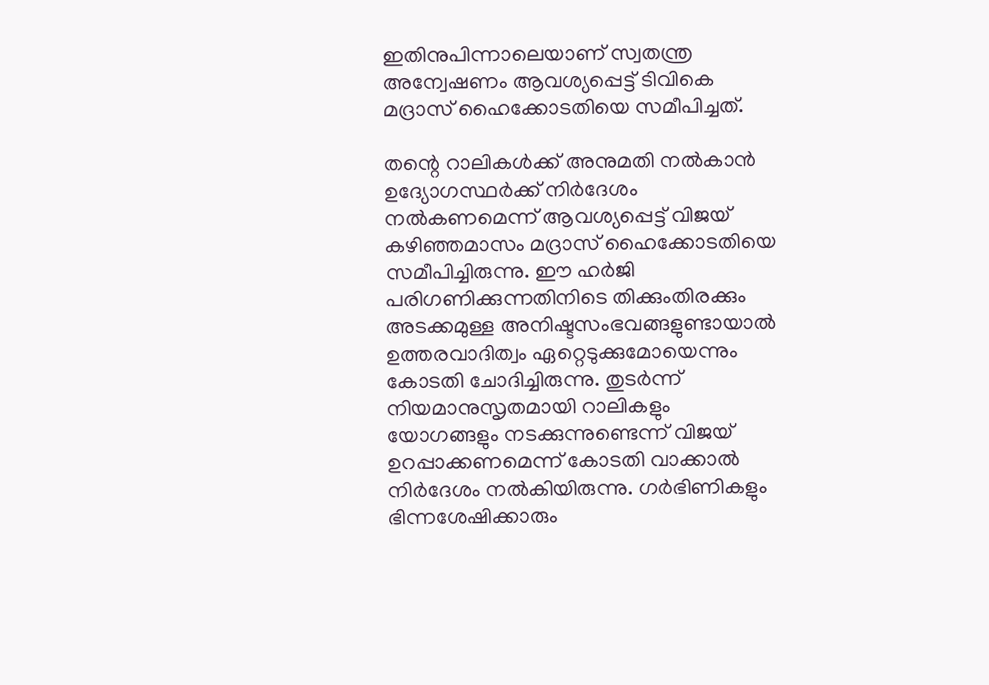ഇതിനുപിന്നാലെയാണ് സ്വതന്ത്ര അന്വേഷണം ആവശ്യപ്പെട്ട് ടിവികെ മദ്രാസ് ഹൈക്കോടതിയെ സമീപിച്ചത്.

തന്റെ റാലികള്‍ക്ക് അനുമതി നല്‍കാന്‍ ഉദ്യോഗസ്ഥര്‍ക്ക് നിര്‍ദേശം നല്‍കണമെന്ന് ആവശ്യപ്പെട്ട് വിജയ് കഴിഞ്ഞമാസം മദ്രാസ് ഹൈക്കോടതിയെ സമീപിച്ചിരുന്നു. ഈ ഹര്‍ജി പരിഗണിക്കുന്നതിനിടെ തിക്കുംതിരക്കും അടക്കമുള്ള അനിഷ്ടസംഭവങ്ങളുണ്ടായാല്‍ ഉത്തരവാദിത്വം ഏറ്റെടുക്കുമോയെന്നും കോടതി ചോദിച്ചിരുന്നു. തുടര്‍ന്ന് നിയമാനുസൃതമായി റാലികളും യോഗങ്ങളും നടക്കുന്നുണ്ടെന്ന് വിജയ് ഉറപ്പാക്കണമെന്ന് കോടതി വാക്കാല്‍ നിര്‍ദേശം നല്‍കിയിരുന്നു. ഗര്‍ഭിണികളും ഭിന്നശേഷിക്കാരും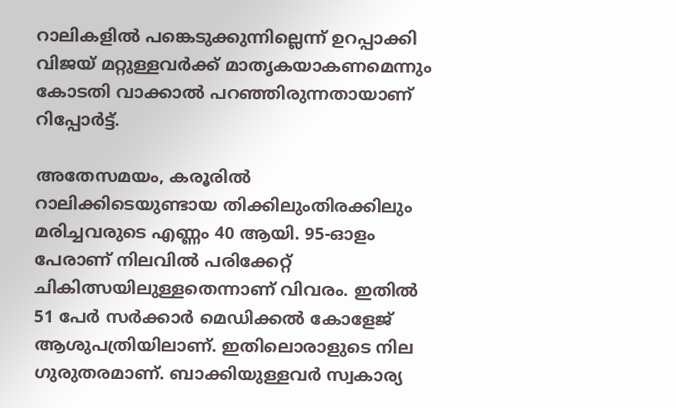റാലികളില്‍ പങ്കെടുക്കുന്നില്ലെന്ന് ഉറപ്പാക്കി വിജയ് മറ്റുള്ളവര്‍ക്ക് മാതൃകയാകണമെന്നും കോടതി വാക്കാല്‍ പറഞ്ഞിരുന്നതായാണ് റിപ്പോര്‍ട്ട്.

അതേസമയം, കരൂരില്‍ റാലിക്കിടെയുണ്ടായ തിക്കിലുംതിരക്കിലും മരിച്ചവരുടെ എണ്ണം 40 ആയി. 95-ഓളം പേരാണ് നിലവില്‍ പരിക്കേറ്റ് ചികിത്സയിലുള്ളതെന്നാണ് വിവരം. ഇതില്‍ 51 പേര്‍ സര്‍ക്കാര്‍ മെഡിക്കല്‍ കോളേജ് ആശുപത്രിയിലാണ്. ഇതിലൊരാളുടെ നില ഗുരുതരമാണ്. ബാക്കിയുള്ളവര്‍ സ്വകാര്യ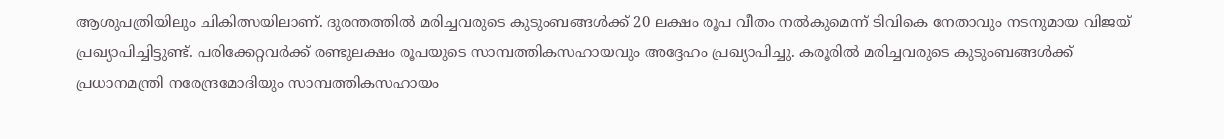ആശുപത്രിയിലും ചികിത്സയിലാണ്. ദുരന്തത്തില്‍ മരിച്ചവരുടെ കുടുംബങ്ങള്‍ക്ക് 20 ലക്ഷം രൂപ വീതം നല്‍കുമെന്ന് ടിവികെ നേതാവും നടനുമായ വിജയ് പ്രഖ്യാപിച്ചിട്ടുണ്ട്. പരിക്കേറ്റവര്‍ക്ക് രണ്ടുലക്ഷം രൂപയുടെ സാമ്പത്തികസഹായവും അദ്ദേഹം പ്രഖ്യാപിച്ചു. കരൂരില്‍ മരിച്ചവരുടെ കുടുംബങ്ങള്‍ക്ക് പ്രധാനമന്ത്രി നരേന്ദ്രമോദിയും സാമ്പത്തികസഹായം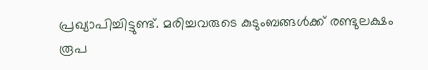പ്രഖ്യാപിച്ചിട്ടുണ്ട്. മരിച്ചവരുടെ കുടുംബങ്ങള്‍ക്ക് രണ്ടുലക്ഷം രൂപ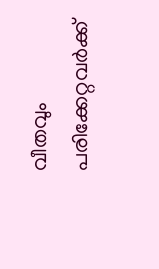വീതവും പരിക്കേറ്റവര്‍ക്ക്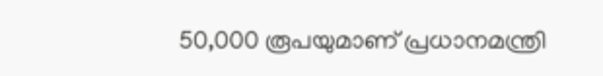50,000 രൂപയുമാണ് പ്രധാനമന്ത്രി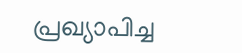പ്രഖ്യാപിച്ച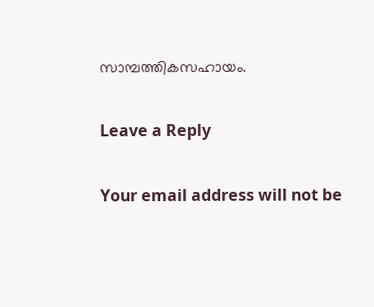സാമ്പത്തികസഹായം.

Leave a Reply

Your email address will not be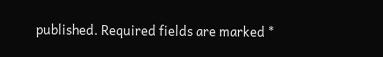published. Required fields are marked *